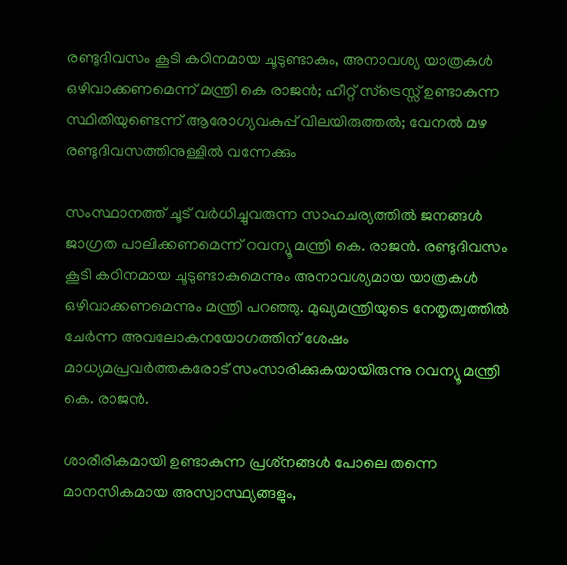രണ്ടുദിവസം കൂടി കഠിനമായ ചൂടുണ്ടാകും, അനാവശ്യ യാത്രകള്‍ ഒഴിവാക്കണമെന്ന് മന്ത്രി കെ രാജന്‍; ഹീറ്റ് സ്‌ട്രെസ്സ് ഉണ്ടാകുന്ന സ്ഥിതിയുണ്ടെന്ന് ആരോഗ്യവകുപ്പ് വിലയിരുത്തല്‍; വേനല്‍ മഴ രണ്ടുദിവസത്തിനുള്ളില്‍ വന്നേക്കും

സംസ്ഥാനത്ത് ചൂട് വര്‍ധിച്ചുവരുന്ന സാഹചര്യത്തില്‍ ജനങ്ങള്‍ ജാഗ്രത പാലിക്കണമെന്ന് റവന്യൂ മന്ത്രി കെ. രാജന്‍. രണ്ടുദിവസം കൂടി കഠിനമായ ചൂടുണ്ടാകുമെന്നും അനാവശ്യമായ യാത്രകള്‍ ഒഴിവാക്കണമെന്നും മന്ത്രി പറഞ്ഞു. മുഖ്യമന്ത്രിയുടെ നേതൃത്വത്തില്‍ ചേര്‍ന്ന അവലോകനയോഗത്തിന് ശേഷം മാധ്യമപ്രവര്‍ത്തകരോട് സംസാരിക്കുകയായിരുന്നു റവന്യൂ മന്ത്രി കെ. രാജന്‍.

ശാരീരികമായി ഉണ്ടാകുന്ന പ്രശ്‌നങ്ങള്‍ പോലെ തന്നെ മാനസികമായ അസ്വാസ്ഥ്യങ്ങളും,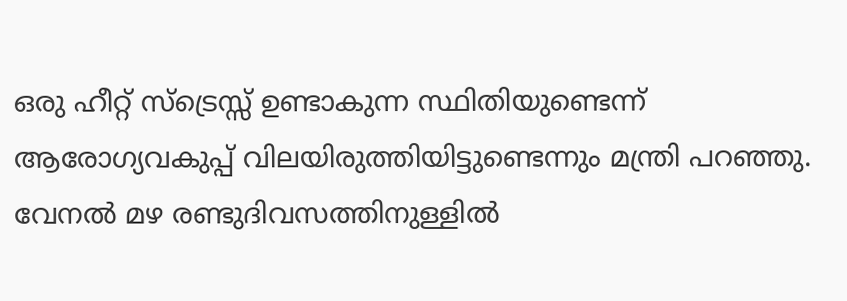ഒരു ഹീറ്റ് സ്‌ട്രെസ്സ് ഉണ്ടാകുന്ന സ്ഥിതിയുണ്ടെന്ന് ആരോഗ്യവകുപ്പ് വിലയിരുത്തിയിട്ടുണ്ടെന്നും മന്ത്രി പറഞ്ഞു. വേനല്‍ മഴ രണ്ടുദിവസത്തിനുള്ളില്‍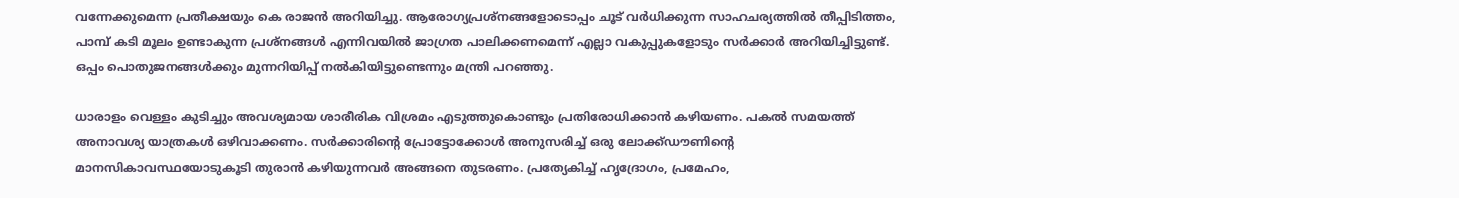വന്നേക്കുമെന്ന പ്രതീക്ഷയും കെ രാജന്‍ അറിയിച്ചു. ആരോഗ്യപ്രശ്‌നങ്ങളോടൊപ്പം ചൂട് വര്‍ധിക്കുന്ന സാഹചര്യത്തില്‍ തീപ്പിടിത്തം, പാമ്പ് കടി മൂലം ഉണ്ടാകുന്ന പ്രശ്‌നങ്ങള്‍ എന്നിവയില്‍ ജാഗ്രത പാലിക്കണമെന്ന് എല്ലാ വകുപ്പുകളോടും സര്‍ക്കാര്‍ അറിയിച്ചിട്ടുണ്ട്. ഒപ്പം പൊതുജനങ്ങള്‍ക്കും മുന്നറിയിപ്പ് നല്‍കിയിട്ടുണ്ടെന്നും മന്ത്രി പറഞ്ഞു.

ധാരാളം വെള്ളം കുടിച്ചും അവശ്യമായ ശാരീരിക വിശ്രമം എടുത്തുകൊണ്ടും പ്രതിരോധിക്കാന്‍ കഴിയണം. പകല്‍ സമയത്ത് അനാവശ്യ യാത്രകള്‍ ഒഴിവാക്കണം. സര്‍ക്കാരിന്റെ പ്രോട്ടോക്കോള്‍ അനുസരിച്ച് ഒരു ലോക്ക്ഡൗണിന്റെ മാനസികാവസ്ഥയോടുകൂടി തുരാന്‍ കഴിയുന്നവര്‍ അങ്ങനെ തുടരണം. പ്രത്യേകിച്ച് ഹൃദ്രോഗം, പ്രമേഹം,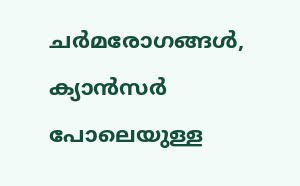ചര്‍മരോഗങ്ങള്‍, ക്യാന്‍സര്‍ പോലെയുള്ള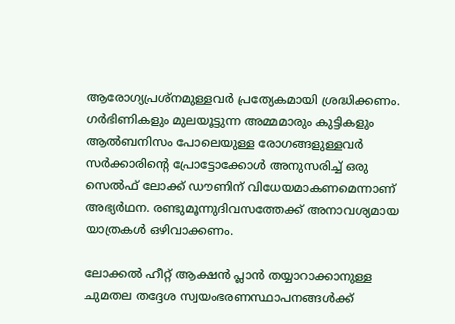ആരോഗ്യപ്രശ്‌നമുള്ളവര്‍ പ്രത്യേകമായി ശ്രദ്ധിക്കണം. ഗര്‍ഭിണികളും മുലയൂട്ടുന്ന അമ്മമാരും കുട്ടികളും ആല്‍ബനിസം പോലെയുള്ള രോഗങ്ങളുള്ളവര്‍ സര്‍ക്കാരിന്റെ പ്രോട്ടോക്കോള്‍ അനുസരിച്ച് ഒരു സെല്‍ഫ് ലോക്ക് ഡൗണിന് വിധേയമാകണമെന്നാണ് അഭ്യര്‍ഥന. രണ്ടുമൂന്നുദിവസത്തേക്ക് അനാവശ്യമായ യാത്രകള്‍ ഒഴിവാക്കണം.

ലോക്കല്‍ ഹീറ്റ് ആക്ഷന്‍ പ്ലാന്‍ തയ്യാറാക്കാനുള്ള ചുമതല തദ്ദേശ സ്വയംഭരണസ്ഥാപനങ്ങള്‍ക്ക്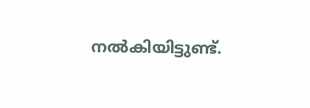നല്‍കിയിട്ടുണ്ട്.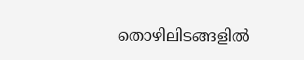തൊഴിലിടങ്ങളില്‍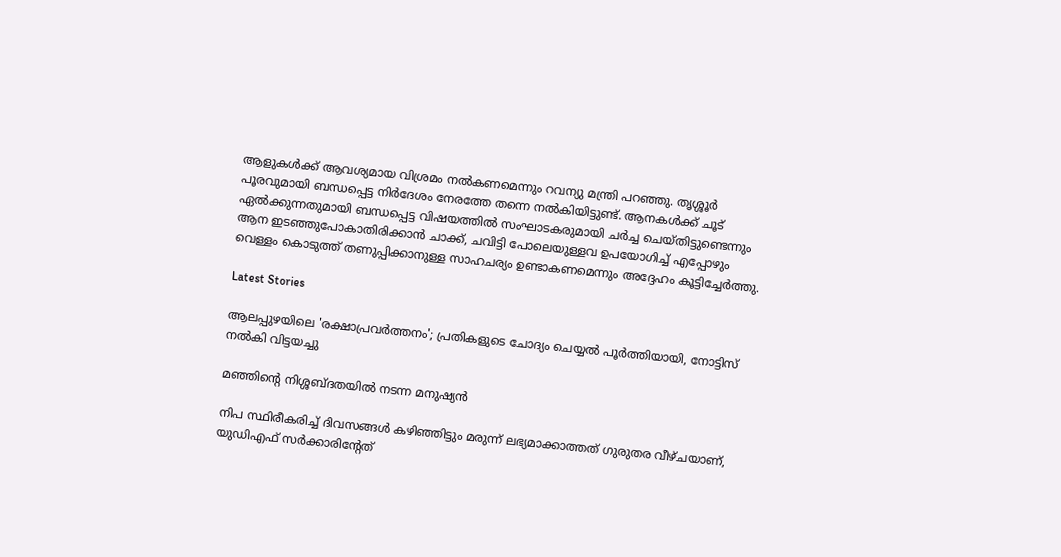ആളുകള്‍ക്ക് ആവശ്യമായ വിശ്രമം നല്‍കണമെന്നും റവന്യു മന്ത്രി പറഞ്ഞു. തൃശ്ശൂര്‍ പൂരവുമായി ബന്ധപ്പെട്ട നിര്‍ദേശം നേരത്തേ തന്നെ നല്‍കിയിട്ടുണ്ട്. ആനകള്‍ക്ക് ചൂട് ഏല്‍ക്കുന്നതുമായി ബന്ധപ്പെട്ട വിഷയത്തില്‍ സംഘാടകരുമായി ചര്‍ച്ച ചെയ്തിട്ടുണ്ടെന്നും ആന ഇടഞ്ഞുപോകാതിരിക്കാന്‍ ചാക്ക്, ചവിട്ടി പോലെയുള്ളവ ഉപയോഗിച്ച് എപ്പോഴും വെള്ളം കൊടുത്ത് തണുപ്പിക്കാനുള്ള സാഹചര്യം ഉണ്ടാകണമെന്നും അദ്ദേഹം കൂട്ടിച്ചേര്‍ത്തു.

Latest Stories

ആലപ്പുഴയിലെ 'രക്ഷാപ്രവർത്തനം'; പ്രതികളുടെ ചോദ്യം ചെയ്യൽ പൂർത്തിയായി, നോട്ടിസ് നൽകി വിട്ടയച്ചു

മഞ്ഞിന്റെ നിശ്ശബ്ദതയിൽ നടന്ന മനുഷ്യൻ

നിപ സ്ഥിരീകരിച്ച് ദിവസങ്ങൾ കഴിഞ്ഞിട്ടും മരുന്ന് ലഭ്യമാക്കാത്തത് ഗുരുതര വീഴ്ചയാണ്, യുഡിഎഫ് സർക്കാരിന്റേത്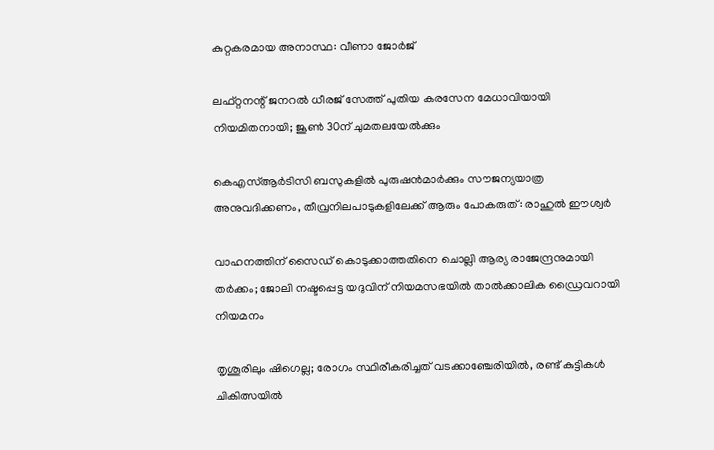കുറ്റകരമായ അനാസ്ഥ: വീണാ ജോർജ്

ലഫ്റ്റനന്റ് ജനറൽ ധീരജ് സേത്ത് പുതിയ കരസേന മേധാവിയായി നിയമിതനായി; ജൂൺ 30ന് ചുമതലയേൽക്കും

കെഎസ്ആർടിസി ബസുകളിൽ പുരുഷൻമാർക്കും സൗജന്യയാത്ര അനുവദിക്കണം, തീവ്രനിലപാടുകളിലേക്ക് ആരും പോകരുത്: രാഹുൽ ഈശ്വർ

വാഹനത്തിന് സൈഡ് കൊടുക്കാത്തതിനെ ചൊല്ലി ആര്യ രാജേന്ദ്രനുമായി തർക്കം; ജോലി നഷ്ടപ്പെട്ട യദുവിന് നിയമസഭയിൽ താൽക്കാലിക ഡ്രൈവറായി നിയമനം

തൃശൂരിലും ഷിഗെല്ല; രോഗം സ്ഥിരീകരിച്ചത് വടക്കാഞ്ചേരിയിൽ, രണ്ട് കുട്ടികൾ ചികിത്സയിൽ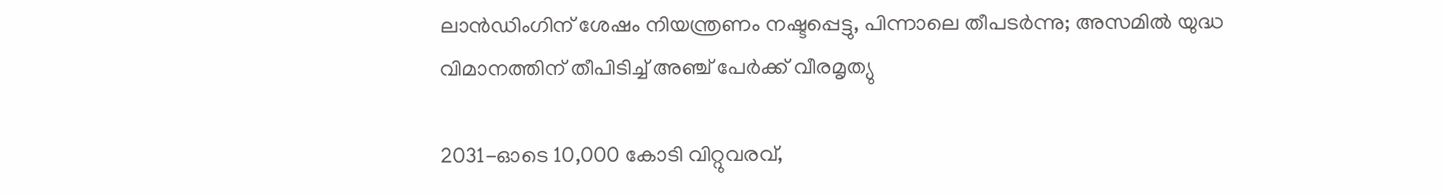ലാൻഡിംഗിന് ശേഷം നിയന്ത്രണം നഷ്ടപ്പെട്ടു, പിന്നാലെ തീപടർന്നു; അസമിൽ യുദ്ധ വിമാനത്തിന് തീപിടിച്ച് അഞ്ച് പേർക്ക് വീരമൃത്യു

2031-ഓടെ 10,000 കോടി വിറ്റുവരവ്,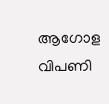ആഗോള വിപണി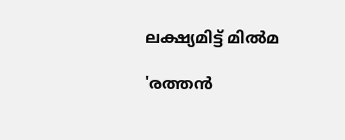ലക്ഷ്യമിട്ട് മിൽമ

'രത്തൻ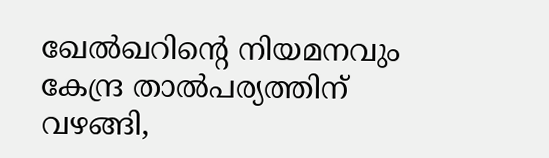ഖേൽഖറിന്റെ നിയമനവും കേന്ദ്ര താൽപര്യത്തിന് വഴങ്ങി,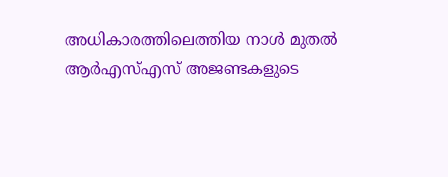അധികാരത്തിലെത്തിയ നാൾ മുതൽ ആർഎസ്എസ് അജണ്ടകളുടെ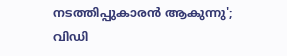നടത്തിപ്പുകാരൻ ആകുന്നു'; വിഡി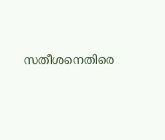സതീശനെതിരെ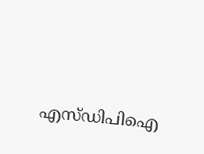എസ്ഡിപിഐ